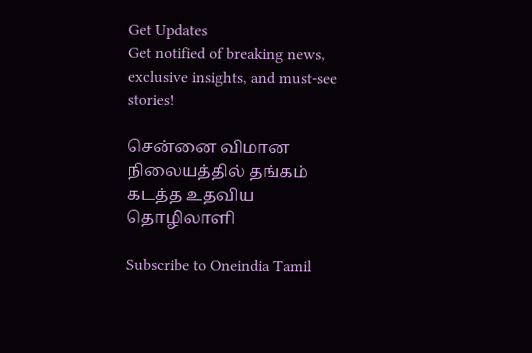Get Updates
Get notified of breaking news, exclusive insights, and must-see stories!

சென்னை விமான நிலையத்தில் தங்கம் கடத்த உதவிய தொழிலாளி

Subscribe to Oneindia Tamil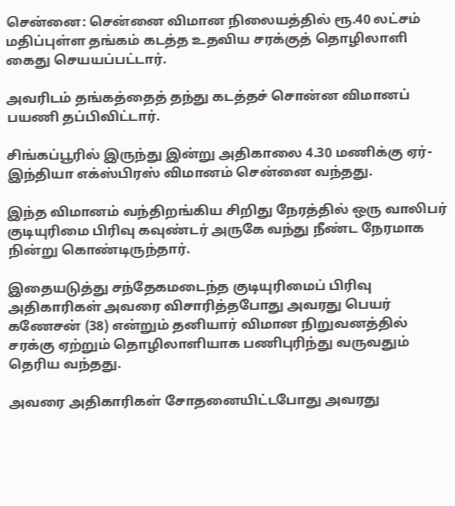சென்னை: சென்னை விமான நிலையத்தில் ரூ.40 லட்சம் மதிப்புள்ள தங்கம் கடத்த உதவிய சரக்குத் தொழிலாளி கைது செயயப்பட்டார்.

அவரிடம் தங்கத்தைத் தந்து கடத்தச் சொன்ன விமானப் பயணி தப்பிவிட்டார்.

சிங்கப்பூரில் இருந்து இன்று அதிகாலை 4.30 மணிக்கு ஏர்- இந்தியா எக்ஸ்பிரஸ் விமானம் சென்னை வந்தது.

இந்த விமானம் வந்திறங்கிய சிறிது நேரத்தில் ஒரு வாலிபர் குடியுரிமை பிரிவு கவுண்டர் அருகே வந்து நீண்ட நேரமாக நின்று கொண்டிருந்தார்.

இதையடுத்து சந்தேகமடைந்த குடியுரிமைப் பிரிவு அதிகாரிகள் அவரை விசாரித்தபோது அவரது பெயர் கணேசன் (38) என்றும் தனியார் விமான நிறுவனத்தில் சரக்கு ஏற்றும் தொழிலாளியாக பணிபுரிந்து வருவதும் தெரிய வந்தது.

அவரை அதிகாரிகள் சோதனையிட்டபோது அவரது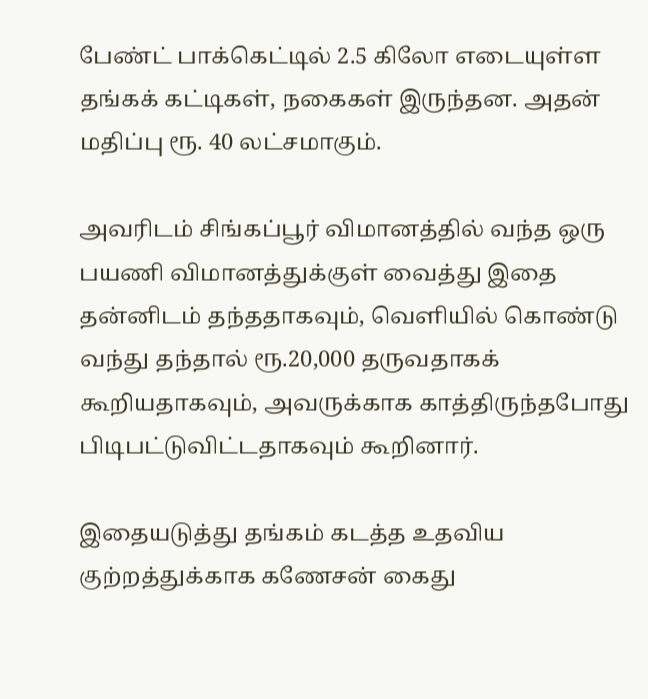பேண்ட் பாக்கெட்டில் 2.5 கிலோ எடையுள்ள தங்கக் கட்டிகள், நகைகள் இருந்தன. அதன் மதிப்பு ரூ. 40 லட்சமாகும்.

அவரிடம் சிங்கப்பூர் விமானத்தில் வந்த ஒரு பயணி விமானத்துக்குள் வைத்து இதை தன்னிடம் தந்ததாகவும், வெளியில் கொண்டு வந்து தந்தால் ரூ.20,000 தருவதாகக் கூறியதாகவும், அவருக்காக காத்திருந்தபோது பிடிபட்டுவிட்டதாகவும் கூறினார்.

இதையடுத்து தங்கம் கடத்த உதவிய குற்றத்துக்காக கணேசன் கைது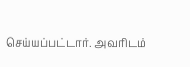செய்யப்பட்டார். அவரிடம்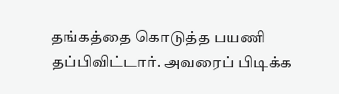தங்கத்தை கொடுத்த பயணி தப்பிவிட்டார். அவரைப் பிடிக்க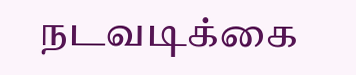நடவடிக்கை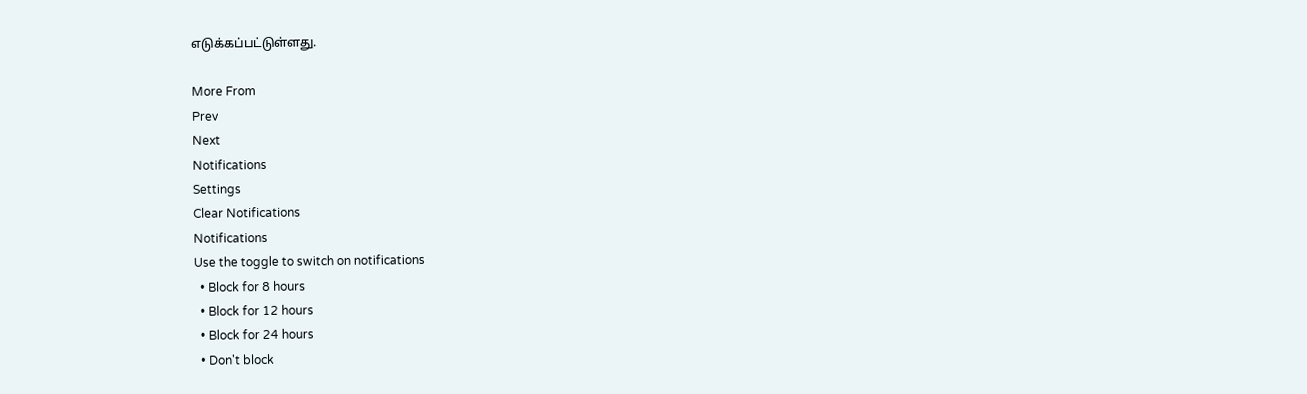எடுக்கப்பட்டுள்ளது.

More From
Prev
Next
Notifications
Settings
Clear Notifications
Notifications
Use the toggle to switch on notifications
  • Block for 8 hours
  • Block for 12 hours
  • Block for 24 hours
  • Don't block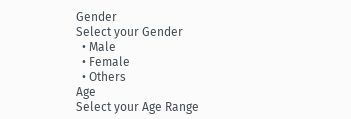Gender
Select your Gender
  • Male
  • Female
  • Others
Age
Select your Age Range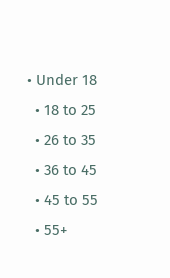• Under 18
  • 18 to 25
  • 26 to 35
  • 36 to 45
  • 45 to 55
  • 55+